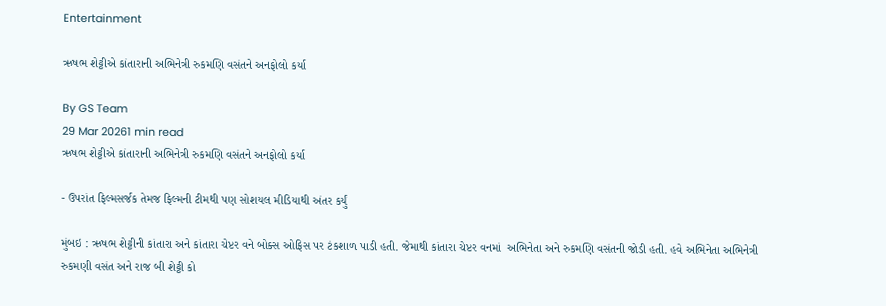Entertainment

ઋષભ શેટ્ટીએ કાંતારાની અભિનેત્રી રુકમણિ વસંતને અનફોલો કર્યા

By GS Team
29 Mar 20261 min read
ઋષભ શેટ્ટીએ કાંતારાની અભિનેત્રી રુકમણિ વસંતને અનફોલો કર્યા

- ઉપરાંત ફિલ્મસર્જક તેમજ ફિલ્મની ટીમથી પણ સોશયલ મીડિયાથી અંતર કર્યું

મુંબઇ : ઋષભ શેટ્ટીની કાંતારા અને કાંતારા ચેપ્ટર વને બોક્સ ઓફિસ પર ટંકશાળ પાડી હતી. જેમાથી કાંતારા ચેપ્ટર વનમાં  અભિનેતા અને રુકમણિ વસંતની જોડી હતી. હવે અભિનેતા અભિનેત્રી રુકમણી વસંત અને રાજ બી શેટ્ટી કો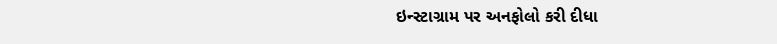ઇન્સ્ટાગ્રામ પર અનફોલો કરી દીધા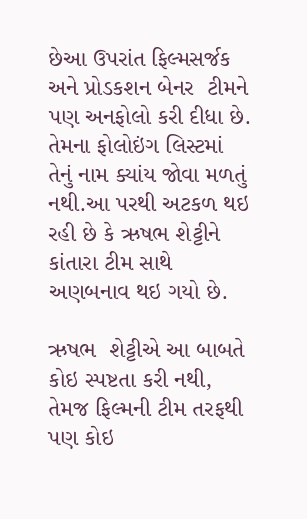છેઆ ઉપરાંત ફિલ્મસર્જક અને પ્રોડકશન બેનર  ટીમને પણ અનફોલો કરી દીધા છે. તેમના ફોલોઇંગ લિસ્ટમાં તેનું નામ ક્યાંય જોવા મળતું નથી.આ પરથી અટકળ થઇ રહી છે કે ઋષભ શેટ્ટીને કાંતારા ટીમ સાથે અણબનાવ થઇ ગયો છે.

ઋષભ  શેટ્ટીએ આ બાબતે કોઇ સ્પષ્ટતા કરી નથી, તેમજ ફિલ્મની ટીમ તરફથી પણ કોઇ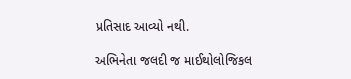પ્રતિસાદ આવ્યો નથી.

અભિનેતા જલદી જ માઈથોલોજિકલ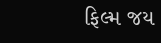ફિલ્મ જય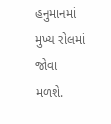હનુમાનમાં મુખ્ય રોલમાં જોવા મળશે.